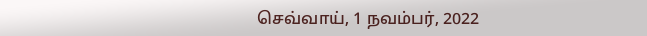செவ்வாய், 1 நவம்பர், 2022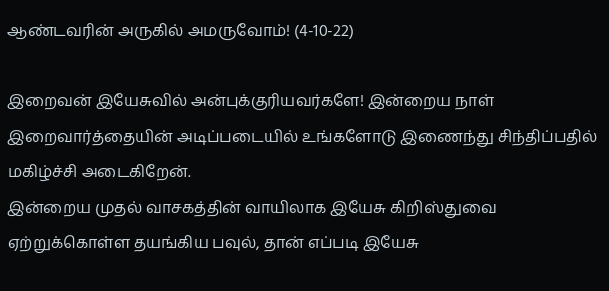ஆண்டவரின் அருகில் அமருவோம்! (4-10-22)

இறைவன் இயேசுவில் அன்புக்குரியவர்களே! இன்றைய நாள் இறைவார்த்தையின் அடிப்படையில் உங்களோடு இணைந்து சிந்திப்பதில் மகிழ்ச்சி அடைகிறேன்.
இன்றைய முதல் வாசகத்தின் வாயிலாக இயேசு கிறிஸ்துவை ஏற்றுக்கொள்ள தயங்கிய பவுல், தான் எப்படி இயேசு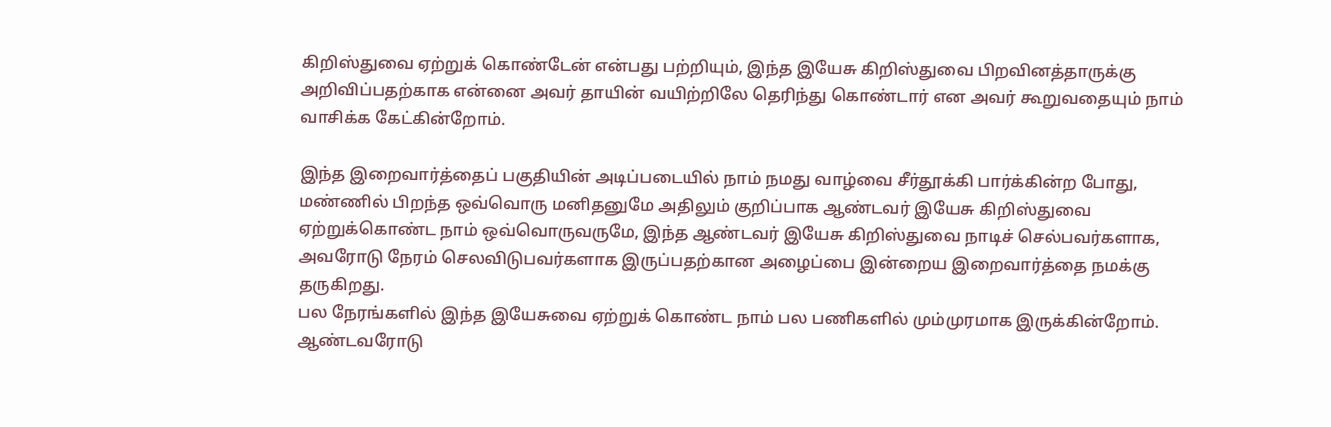கிறிஸ்துவை ஏற்றுக் கொண்டேன் என்பது பற்றியும், இந்த இயேசு கிறிஸ்துவை பிறவினத்தாருக்கு அறிவிப்பதற்காக என்னை அவர் தாயின் வயிற்றிலே தெரிந்து கொண்டார் என அவர் கூறுவதையும் நாம் வாசிக்க கேட்கின்றோம்.

இந்த இறைவார்த்தைப் பகுதியின் அடிப்படையில் நாம் நமது வாழ்வை சீர்தூக்கி பார்க்கின்ற போது, மண்ணில் பிறந்த ஒவ்வொரு மனிதனுமே அதிலும் குறிப்பாக ஆண்டவர் இயேசு கிறிஸ்துவை ஏற்றுக்கொண்ட நாம் ஒவ்வொருவருமே, இந்த ஆண்டவர் இயேசு கிறிஸ்துவை நாடிச் செல்பவர்களாக, அவரோடு நேரம் செலவிடுபவர்களாக இருப்பதற்கான அழைப்பை இன்றைய இறைவார்த்தை நமக்கு தருகிறது.
பல நேரங்களில் இந்த இயேசுவை ஏற்றுக் கொண்ட நாம் பல பணிகளில் மும்முரமாக இருக்கின்றோம். ஆண்டவரோடு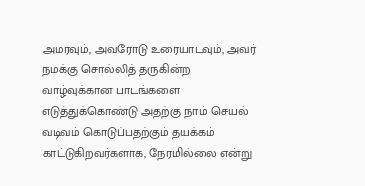அமரவும், அவரோடு உரையாடவும், அவர் நமக்கு சொல்லித் தருகின்ற வாழ்வுக்கான பாடங்களை எடுத்துக்கொண்டு அதற்கு நாம் செயல் வடிவம் கொடுப்பதற்கும் தயக்கம் காட்டுகிறவர்களாக, நேரமில்லை என்று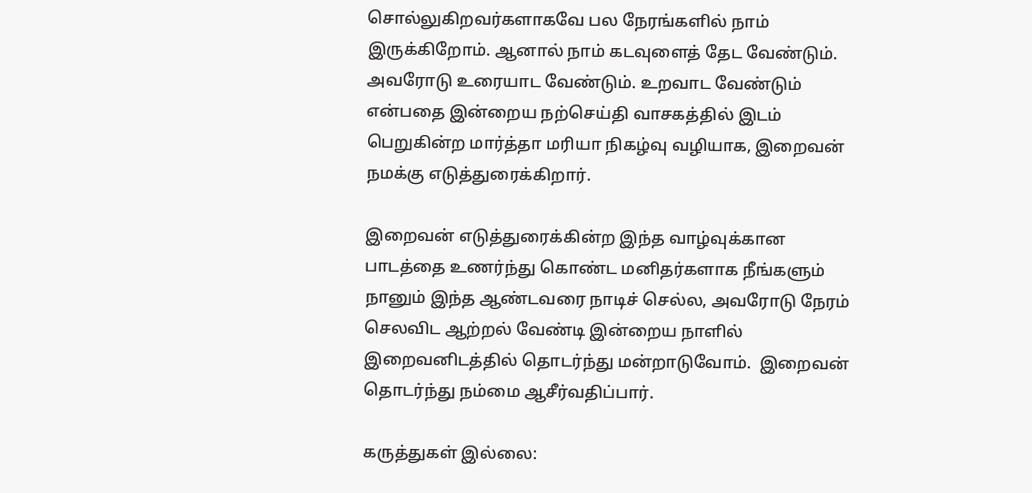சொல்லுகிறவர்களாகவே பல நேரங்களில் நாம் இருக்கிறோம். ஆனால் நாம் கடவுளைத் தேட வேண்டும். அவரோடு உரையாட வேண்டும். உறவாட வேண்டும் என்பதை இன்றைய நற்செய்தி வாசகத்தில் இடம் பெறுகின்ற மார்த்தா மரியா நிகழ்வு வழியாக, இறைவன் நமக்கு எடுத்துரைக்கிறார்.

இறைவன் எடுத்துரைக்கின்ற இந்த வாழ்வுக்கான பாடத்தை உணர்ந்து கொண்ட மனிதர்களாக நீங்களும் நானும் இந்த ஆண்டவரை நாடிச் செல்ல, அவரோடு நேரம் செலவிட ஆற்றல் வேண்டி இன்றைய நாளில் இறைவனிடத்தில் தொடர்ந்து மன்றாடுவோம்.  இறைவன் தொடர்ந்து நம்மை ஆசீர்வதிப்பார்.

கருத்துகள் இல்லை: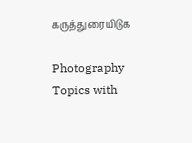கருத்துரையிடுக

Photography Topics with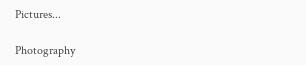Pictures...

Photography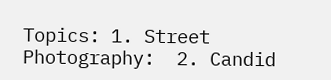Topics: 1. Street Photography:  2. Candid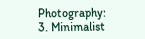Photography: 3. Minimalist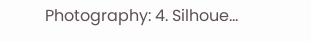Photography: 4. Silhoue...